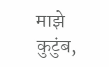माझे कुटुंब,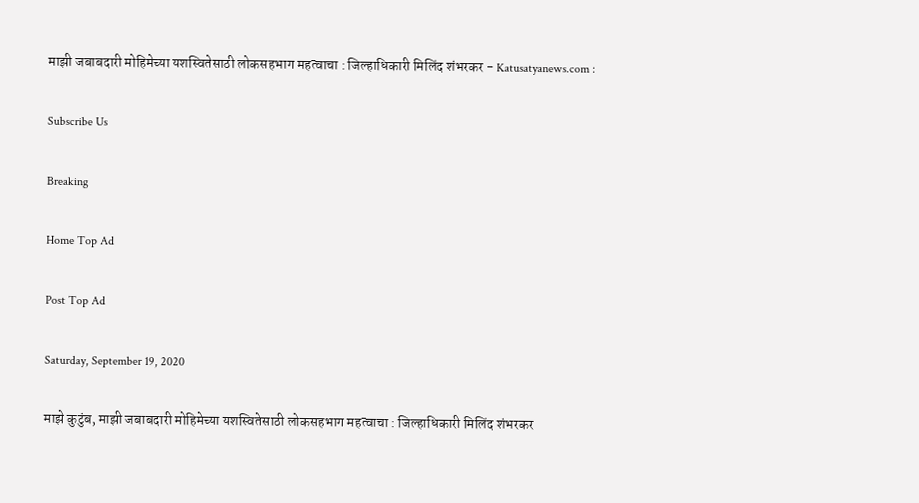माझी जबाबदारी मोहिमेच्या यशस्वितेसाठी लोकसहभाग महत्वाचा : जिल्हाधिकारी मिलिंद शंभरकर - Katusatyanews.com :

Subscribe Us

Breaking

Home Top Ad

Post Top Ad

Saturday, September 19, 2020

माझे कुटुंब, माझी जबाबदारी मोहिमेच्या यशस्वितेसाठी लोकसहभाग महत्वाचा : जिल्हाधिकारी मिलिंद शंभरकर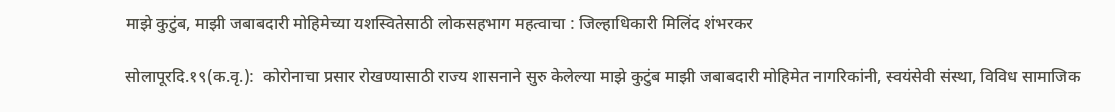माझे कुटुंब, माझी जबाबदारी मोहिमेच्या यशस्वितेसाठी लोकसहभाग महत्वाचा : जिल्हाधिकारी मिलिंद शंभरकर

सोलापूरदि.१९(क.वृ.):  कोरोनाचा प्रसार रोखण्यासाठी राज्य शासनाने सुरु केलेल्या माझे कुटुंब माझी जबाबदारी मोहिमेत नागरिकांनी, स्वयंसेवी संस्था, विविध सामाजिक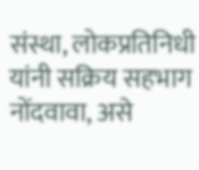संस्था, लोकप्रतिनिधी यांनी सक्रिय सहभाग नोंदवावा, असे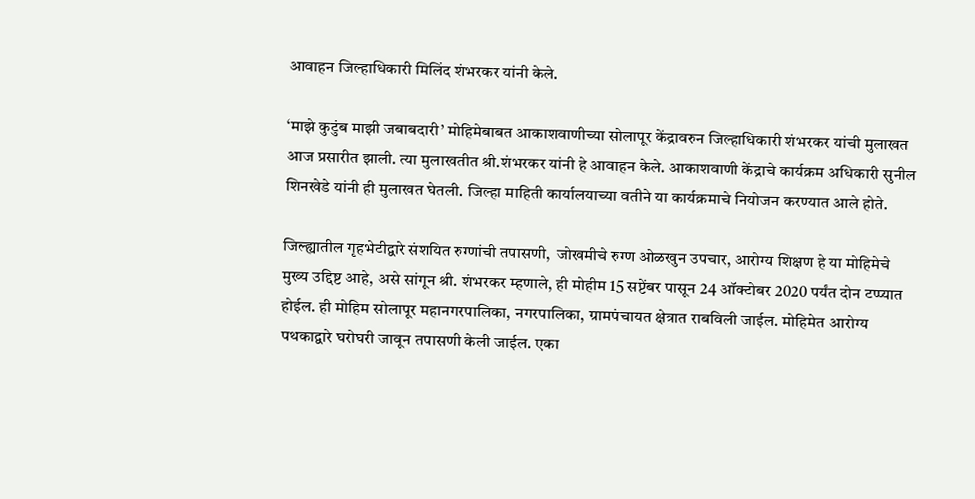आवाहन जिल्हाधिकारी मिलिंद शंभरकर यांनी केले.

‘माझे कुटुंब माझी जबाबदारी’ मोहिमेबाबत आकाशवाणीच्या सोलापूर केंद्रावरुन जिल्हाधिकारी शंभरकर यांची मुलाखत आज प्रसारीत झाली. त्या मुलाखतीत श्री.शंभरकर यांनी हे आवाहन केले. आकाशवाणी केंद्राचे कार्यक्रम अधिकारी सुनील शिनखेडे यांनी ही मुलाखत घेतली. जिल्हा माहिती कार्यालयाच्या वतीने या कार्यक्रमाचे नियोजन करण्यात आले होते.

जिल्ह्यातील गृहभेटीद्वारे संशयित रुग्णांची तपासणी,  जोखमीचे रुग्ण ओळखुन उपचार, आरोग्य शिक्षण हे या मोहिमेचे मुख्य उद्दिष्ट आहे, असे सांगून श्री. शंभरकर म्हणाले, ही मोहीम 15 सप्टेंबर पासून 24 ऑक्टोबर 2020 पर्यंत दोन टप्प्यात होईल. ही मोहिम सोलापूर महानगरपालिका, नगरपालिका, ग्रामपंचायत क्षेत्रात राबविली जाईल. मोहिमेत आरोग्य पथकाद्वारे घरोघरी जावून तपासणी केली जाईल. एका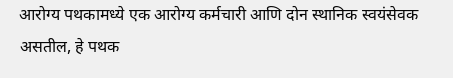आरोग्य पथकामध्ये एक आरोग्य कर्मचारी आणि दोन स्थानिक स्वयंसेवक असतील, हे पथक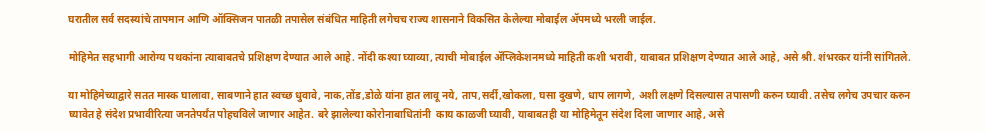घरातील सर्व सदस्यांचे तापमान आणि ऑक्सिजन पातळी तपासेल संबंधित माहिती लगेचच राज्य शासनाने विकसित केलेल्या मोबाईल ॲपमध्ये भरली जाईल.

मोहिमेत सहभागी आरोग्य पथकांना त्याबाबतचे प्रशिक्षण देण्यात आले आहे. नोंदी कश्या घ्याव्या, त्याची मोबाईल ॲप्लिकेशनमध्ये माहिती कशी भरावी, याबाबत प्रशिक्षण देण्यात आले आहे, असे श्री. शंभरकर यांनी सांगितले.

या मोहिमेच्याद्वारे सतत मास्क घालावा, साबणाने हात स्वच्छ धुवावे, नाक,तोंड,डोळे यांना हात लावू नये, ताप,सर्दी,खोकला, घसा दुखणे, धाप लागणे, अशी लक्षणे दिसल्यास तपासणी करुन घ्यावी. तसेच लगेच उपचार करुन घ्यावेत हे संदेश प्रभावीरित्या जनतेपर्यंत पोहचविले जाणार आहेत. बरे झालेल्या कोरोनाबाधितांनी  काय काळजी घ्यावी, याबाबतही या मोहिमेतून संदेश दिला जाणार आहे, असे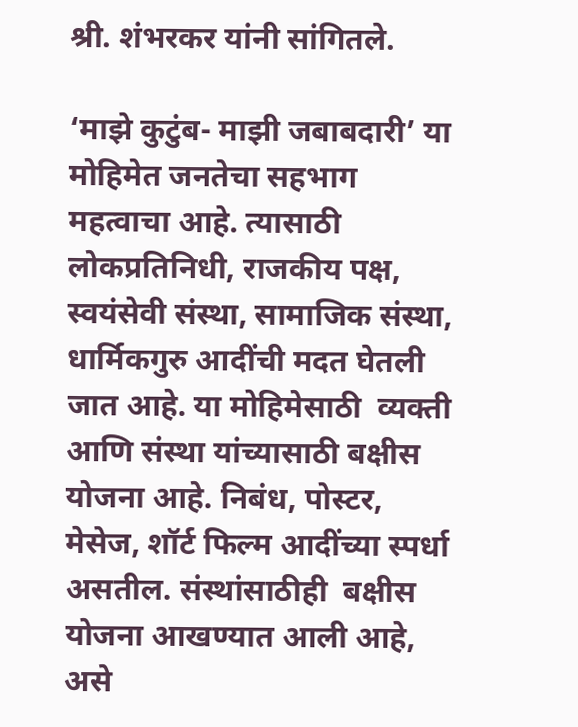श्री. शंभरकर यांनी सांगितले.

‘माझे कुटुंब- माझी जबाबदारी’ या मोहिमेत जनतेचा सहभाग महत्वाचा आहे. त्यासाठी लोकप्रतिनिधी, राजकीय पक्ष, स्वयंसेवी संस्था, सामाजिक संस्था, धार्मिकगुरु आदींची मदत घेतली जात आहे. या मोहिमेसाठी  व्यक्ती आणि संस्था यांच्यासाठी बक्षीस योजना आहे. निबंध, पोस्टर, मेसेज, शॉर्ट फिल्म आदींच्या स्पर्धा असतील. संस्थांसाठीही  बक्षीस योजना आखण्यात आली आहे, असे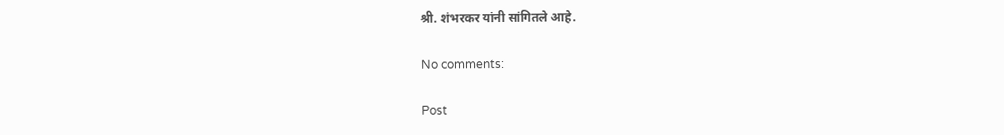श्री. शंभरकर यांनी सांगितले आहे.

No comments:

Post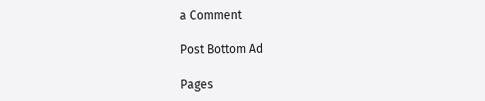a Comment

Post Bottom Ad

Pages